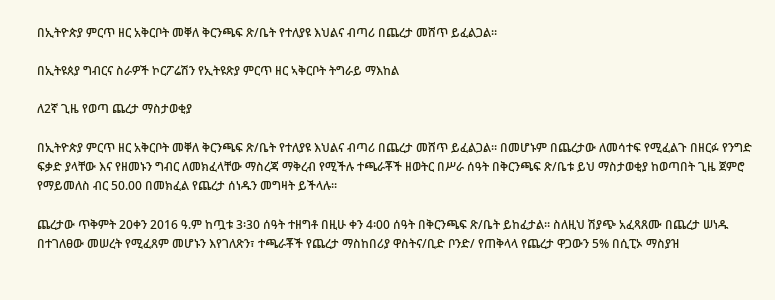በኢትዮጵያ ምርጥ ዘር አቅርቦት መቐለ ቅርንጫፍ ጽ/ቤት የተለያዩ እህልና ብጣሪ በጨረታ መሸጥ ይፈልጋል።

በኢትዩጰያ ግብርና ስራዎች ኮርፖሬሽን የኢትዩጽያ ምርጥ ዘር ኣቅርቦት ትግራይ ማእከል

ለ2ኛ ጊዜ የወጣ ጨረታ ማስታወቂያ

በኢትዮጵያ ምርጥ ዘር አቅርቦት መቐለ ቅርንጫፍ ጽ/ቤት የተለያዩ እህልና ብጣሪ በጨረታ መሸጥ ይፈልጋል። በመሆኑም በጨረታው ለመሳተፍ የሚፈልጉ በዘርፉ የንግድ ፍቃድ ያላቸው እና የዘመኑን ግብር ለመክፈላቸው ማስረጃ ማቅረብ የሚችሉ ተጫራቾች ዘወትር በሥራ ሰዓት በቅርንጫፍ ጽ/ቤቱ ይህ ማስታወቂያ ከወጣበት ጊዜ ጀምሮ የማይመለስ ብር 50.00 በመክፈል የጨረታ ሰነዱን መግዛት ይችላሉ፡፡

ጨረታው ጥቅምት 20ቀን 2016 ዓ.ም ከጧቱ 3፡30 ሰዓት ተዘግቶ በዚሁ ቀን 4፡00 ሰዓት በቅርንጫፍ ጽ/ቤት ይከፈታል። ስለዚህ ሽያጭ አፈጻጸሙ በጨረታ ሠነዱ በተገለፀው መሠረት የሚፈጸም መሆኑን እየገለጽን፣ ተጫራቾች የጨረታ ማስከበሪያ ዋስትና/ቢድ ቦንድ/ የጠቅላላ የጨረታ ዋጋውን 5% በሲፒኦ ማስያዝ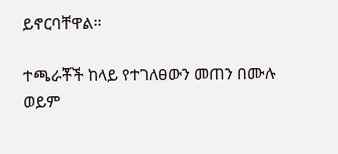ይኖርባቸዋል፡፡

ተጫራቾች ከላይ የተገለፀውን መጠን በሙሉ ወይም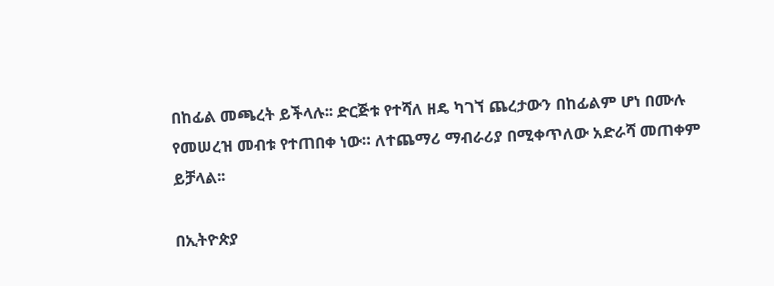በከፊል መጫረት ይችላሉ፡፡ ድርጅቱ የተሻለ ዘዴ ካገኘ ጨረታውን በከፊልም ሆነ በሙሉ የመሠረዝ መብቱ የተጠበቀ ነው። ለተጨማሪ ማብራሪያ በሚቀጥለው አድራሻ መጠቀም ይቻላል፡፡

በኢትዮጵያ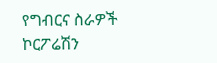የግብርና ስራዎች ኮርፖሬሽን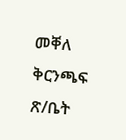መቐለ ቅርንጫፍ ጽ/ቤት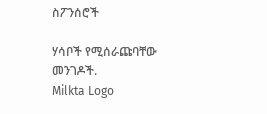ስፖንሰሮች

ሃሳቦች የሚሰራጩባቸው መንገዶች.
Milkta Logo